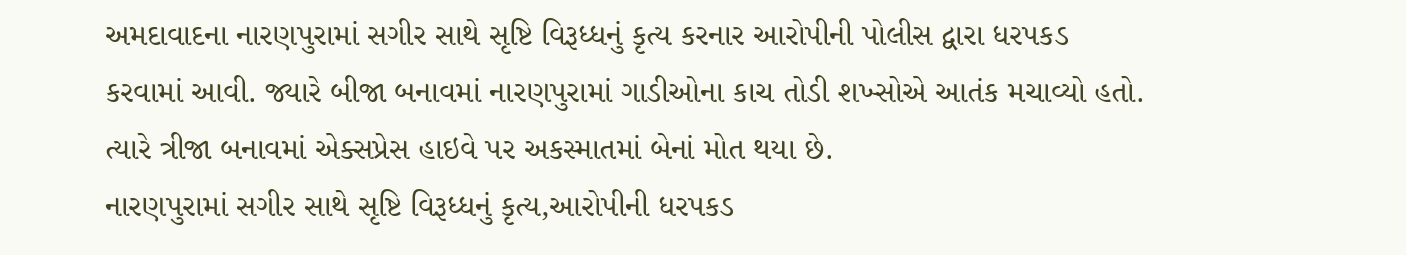અમદાવાદના નારણપુરામાં સગીર સાથે સૃષ્ટિ વિરૂધ્ધનું કૃત્ય કરનાર આરોપીની પોલીસ દ્વારા ધરપકડ કરવામાં આવી. જ્યારે બીજા બનાવમાં નારણપુરામાં ગાડીઓના કાચ તોડી શખ્સોએ આતંક મચાવ્યો હતો. ત્યારે ત્રીજા બનાવમાં એક્સપ્રેસ હાઇવે પર અકસ્માતમાં બેનાં મોત થયા છે.
નારણપુરામાં સગીર સાથે સૃષ્ટિ વિરૂધ્ધનું કૃત્ય,આરોપીની ધરપકડ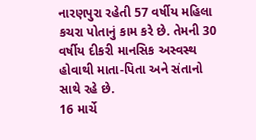નારણપુરા રહેતી 57 વર્ષીય મહિલા કચરા પોતાનું કામ કરે છે. તેમની 30 વર્ષીય દીકરી માનસિક અસ્વસ્થ હોવાથી માતા-પિતા અને સંતાનો સાથે રહે છે.
16 માર્ચે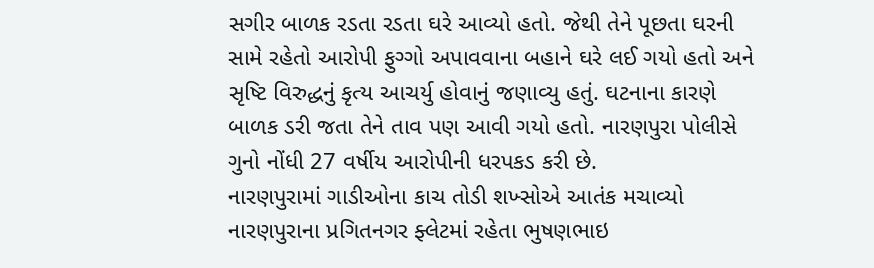સગીર બાળક રડતા રડતા ઘરે આવ્યો હતો. જેથી તેને પૂછતા ઘરની સામે રહેતો આરોપી ફુગ્ગો અપાવવાના બહાને ઘરે લઈ ગયો હતો અને સૃષ્ટિ વિરુદ્ધનું કૃત્ય આચર્યુ હોવાનું જણાવ્યુ હતું. ઘટનાના કારણે બાળક ડરી જતા તેને તાવ પણ આવી ગયો હતો. નારણપુરા પોલીસે ગુનો નોંધી 27 વર્ષીય આરોપીની ધરપકડ કરી છે.
નારણપુરામાં ગાડીઓના કાચ તોડી શખ્સોએ આતંક મચાવ્યો નારણપુરાના પ્રગિતનગર ફ્લેટમાં રહેતા ભુષણભાઇ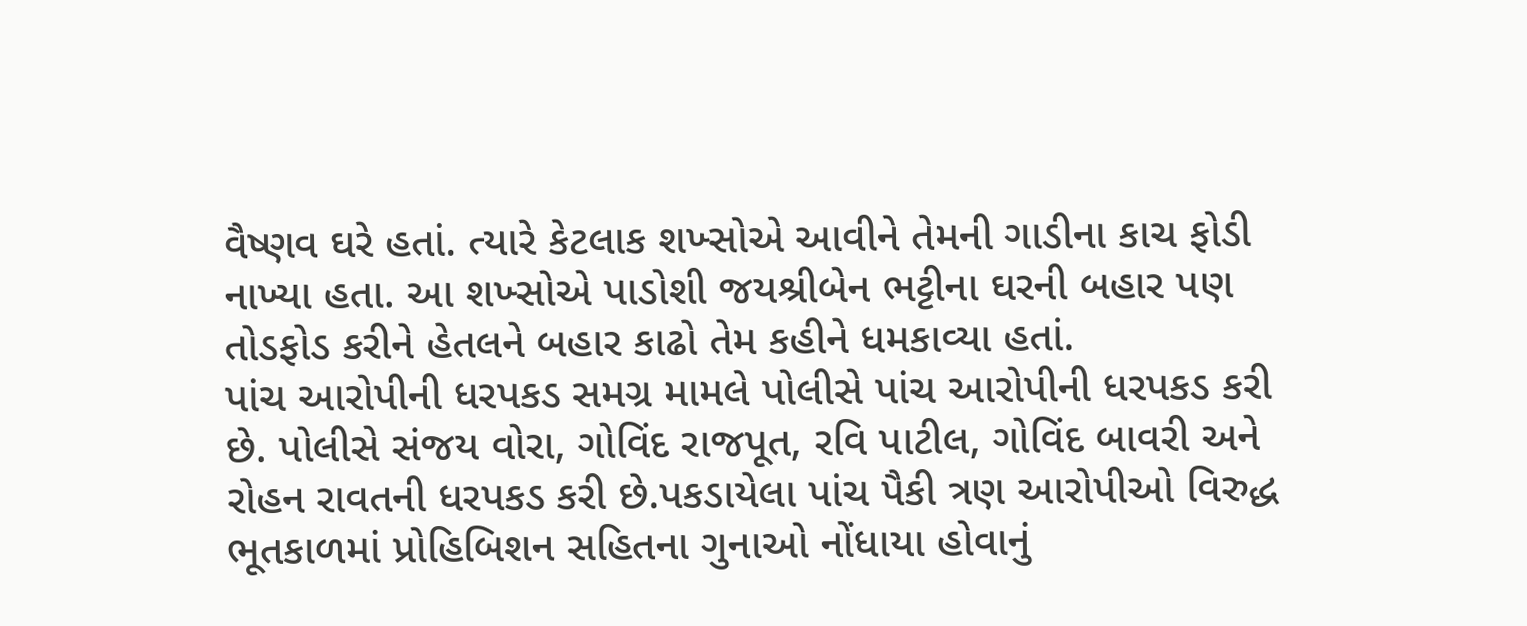વૈષ્ણવ ઘરે હતાં. ત્યારે કેટલાક શખ્સોએ આવીને તેમની ગાડીના કાચ ફોડી નાખ્યા હતા. આ શખ્સોએ પાડોશી જયશ્રીબેન ભટ્ટીના ઘરની બહાર પણ તોડફોડ કરીને હેતલને બહાર કાઢો તેમ કહીને ધમકાવ્યા હતાં.
પાંચ આરોપીની ધરપકડ સમગ્ર મામલે પોલીસે પાંચ આરોપીની ધરપકડ કરી છે. પોલીસે સંજય વોરા, ગોવિંદ રાજપૂત, રવિ પાટીલ, ગોવિંદ બાવરી અને રોહન રાવતની ધરપકડ કરી છે.પકડાયેલા પાંચ પૈકી ત્રણ આરોપીઓ વિરુદ્ધ ભૂતકાળમાં પ્રોહિબિશન સહિતના ગુનાઓ નોંધાયા હોવાનું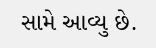સામે આવ્યુ છે.